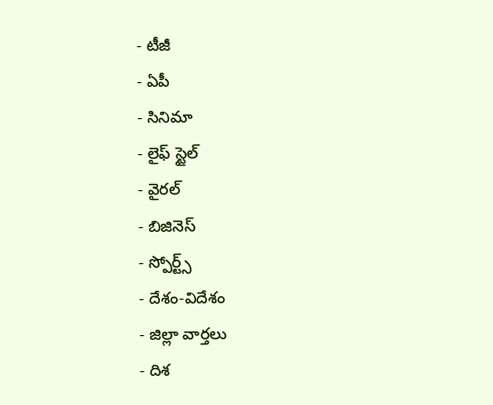- టీజీ
- ఏపీ
- సినిమా
- లైఫ్ స్టైల్
- వైరల్
- బిజినెస్
- స్పోర్ట్స్
- దేశం-విదేశం
- జిల్లా వార్తలు
- దిశ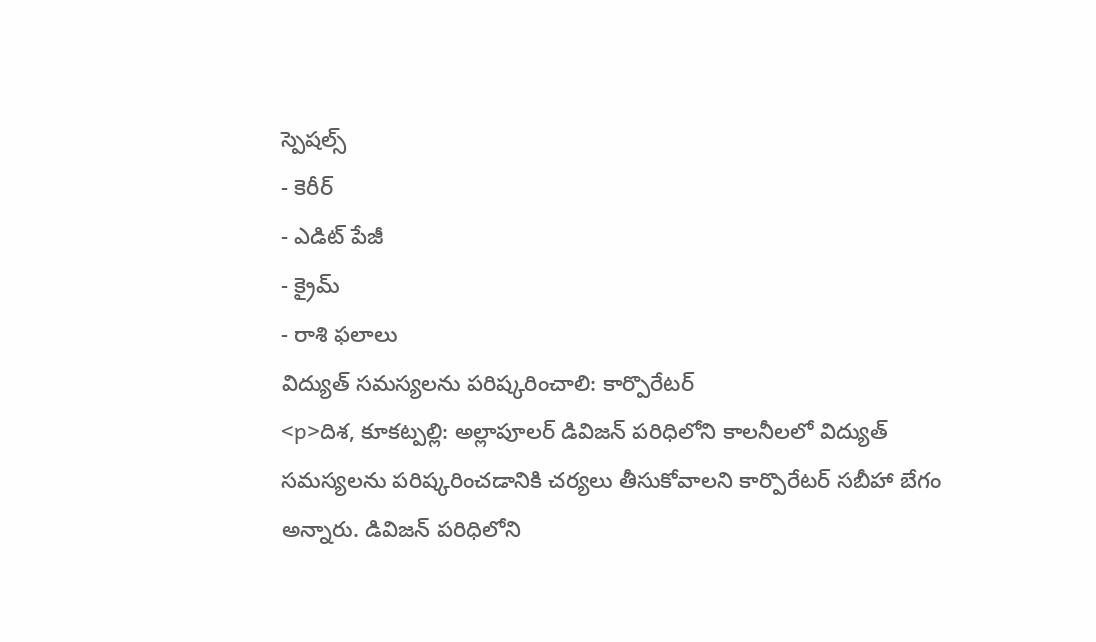స్పెషల్స్
- కెరీర్
- ఎడిట్ పేజీ
- క్రైమ్
- రాశి ఫలాలు
విద్యుత్ సమస్యలను పరిష్కరించాలి: కార్పొరేటర్
<p>దిశ, కూకట్పల్లి: అల్లాపూలర్ డివిజన్ పరిధిలోని కాలనీలలో విద్యుత్ సమస్యలను పరిష్కరించడానికి చర్యలు తీసుకోవాలని కార్పొరేటర్ సబీహా బేగం అన్నారు. డివిజన్ పరిధిలోని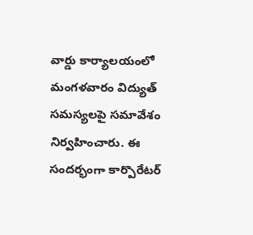వార్డు కార్యాలయంలో మంగళవారం విద్యుత్ సమస్యలపై సమావేశం నిర్వహించారు. ఈ సందర్భంగా కార్పొరేటర్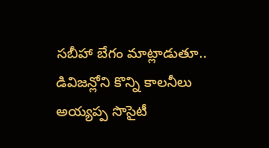సబీహా బేగం మాట్లాడుతూ.. డివిజన్లోని కొన్ని కాలనీలు అయ్యప్ప సొసైటీ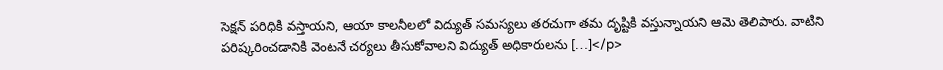సెక్షన్ పరిధికి వస్తాయని, ఆయా కాలనీలలో విద్యుత్ సమస్యలు తరచుగా తమ దృష్టికి వస్తున్నాయని ఆమె తెలిపారు. వాటిని పరిష్కరించడానికి వెంటనే చర్యలు తీసుకోవాలని విద్యుత్ అధికారులను […]</p>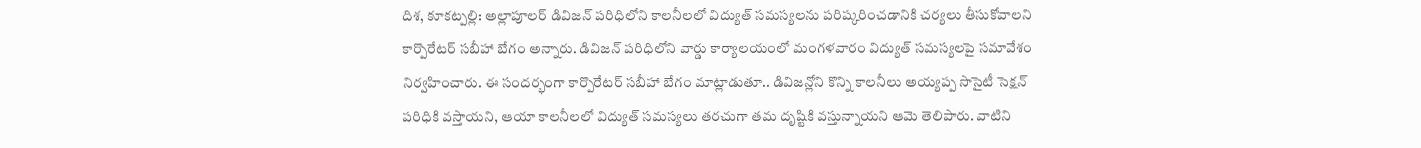దిశ, కూకట్పల్లి: అల్లాపూలర్ డివిజన్ పరిధిలోని కాలనీలలో విద్యుత్ సమస్యలను పరిష్కరించడానికి చర్యలు తీసుకోవాలని కార్పొరేటర్ సబీహా బేగం అన్నారు. డివిజన్ పరిధిలోని వార్డు కార్యాలయంలో మంగళవారం విద్యుత్ సమస్యలపై సమావేశం నిర్వహించారు. ఈ సందర్భంగా కార్పొరేటర్ సబీహా బేగం మాట్లాడుతూ.. డివిజన్లోని కొన్ని కాలనీలు అయ్యప్ప సొసైటీ సెక్షన్ పరిధికి వస్తాయని, ఆయా కాలనీలలో విద్యుత్ సమస్యలు తరచుగా తమ దృష్టికి వస్తున్నాయని ఆమె తెలిపారు. వాటిని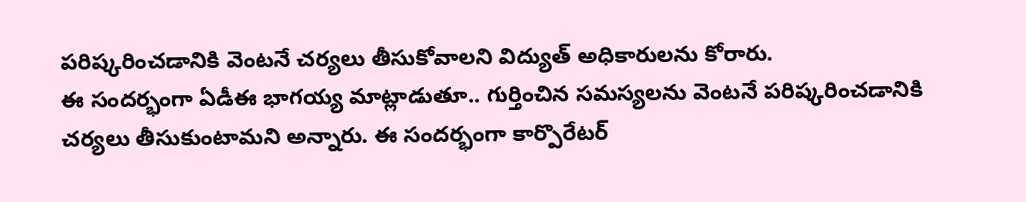పరిష్కరించడానికి వెంటనే చర్యలు తీసుకోవాలని విద్యుత్ అధికారులను కోరారు.
ఈ సందర్భంగా ఏడీఈ భాగయ్య మాట్లాడుతూ.. గుర్తించిన సమస్యలను వెంటనే పరిష్కరించడానికి చర్యలు తీసుకుంటామని అన్నారు. ఈ సందర్భంగా కార్పొరేటర్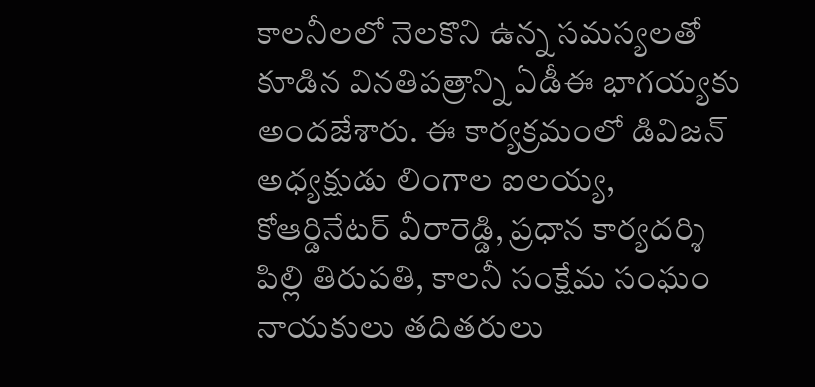కాలనీలలో నెలకొని ఉన్న సమస్యలతో కూడిన వినతిపత్రాన్ని ఏడీఈ భాగయ్యకు అందజేశారు. ఈ కార్యక్రమంలో డివిజన్ అధ్యక్షుడు లింగాల ఐలయ్య, కోఆర్డినేటర్ వీరారెడ్డి, ప్రధాన కార్యదర్శి పిల్లి తిరుపతి, కాలనీ సంక్షేమ సంఘం నాయకులు తదితరులు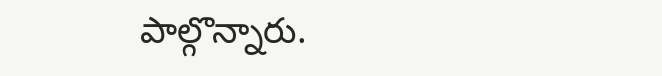పాల్గొన్నారు.